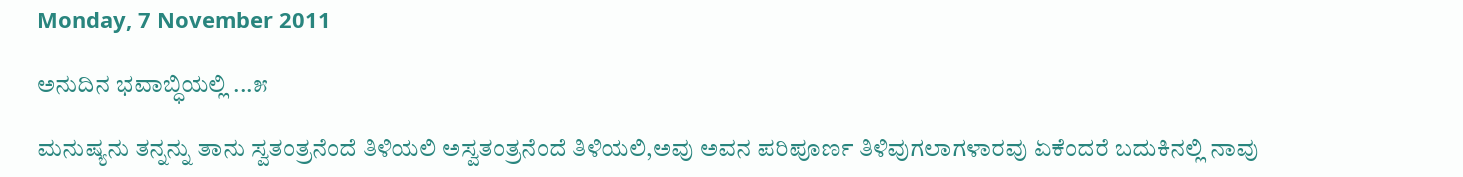Monday, 7 November 2011

ಅನುದಿನ ಭವಾಬ್ಧಿಯಲ್ಲಿ ...೫

ಮನುಷ್ಯನು ತನ್ನನ್ನು ತಾನು ಸ್ವತಂತ್ರನೆಂದೆ ತಿಳಿಯಲಿ ಅಸ್ವತಂತ್ರನೆಂದೆ ತಿಳಿಯಲಿ,ಅವು ಅವನ ಪರಿಪೂರ್ಣ ತಿಳಿವುಗಲಾಗಳಾರವು ಏಕೆಂದರೆ ಬದುಕಿನಲ್ಲಿ ನಾವು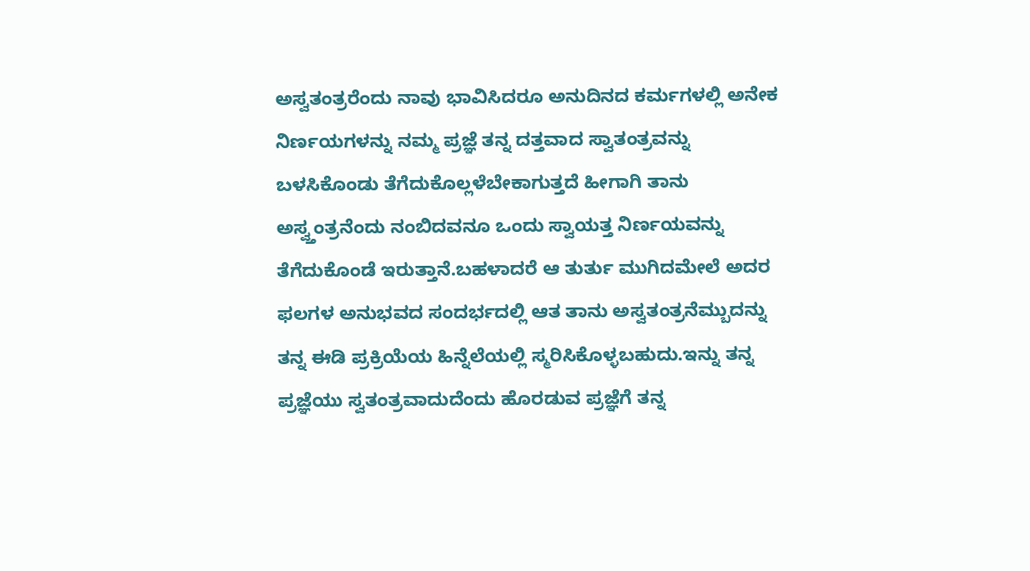ಅಸ್ವತಂತ್ರರೆಂದು ನಾವು ಭಾವಿಸಿದರೂ ಅನುದಿನದ ಕರ್ಮಗಳಲ್ಲಿ ಅನೇಕ ನಿರ್ಣಯಗಳನ್ನು ನಮ್ಮ ಪ್ರಜ್ಞೆ ತನ್ನ ದತ್ತವಾದ ಸ್ವಾತಂತ್ರವನ್ನು ಬಳಸಿಕೊಂಡು ತೆಗೆದುಕೊಲ್ಲಳೆಬೇಕಾಗುತ್ತದೆ ಹೀಗಾಗಿ ತಾನು ಅಸ್ವ್ತಂತ್ರನೆಂದು ನಂಬಿದವನೂ ಒಂದು ಸ್ವಾಯತ್ತ ನಿರ್ಣಯವನ್ನು ತೆಗೆದುಕೊಂಡೆ ಇರುತ್ತಾನೆ.ಬಹಳಾದರೆ ಆ ತುರ್ತು ಮುಗಿದಮೇಲೆ ಅದರ ಫಲಗಳ ಅನುಭವದ ಸಂದರ್ಭದಲ್ಲಿ ಆತ ತಾನು ಅಸ್ವತಂತ್ರನೆಮ್ಬುದನ್ನು ತನ್ನ ಈಡಿ ಪ್ರಕ್ರಿಯೆಯ ಹಿನ್ನೆಲೆಯಲ್ಲಿ ಸ್ಮರಿಸಿಕೊಳ್ಳಬಹುದು.ಇನ್ನು ತನ್ನ ಪ್ರಜ್ಞೆಯು ಸ್ವತಂತ್ರವಾದುದೆಂದು ಹೊರಡುವ ಪ್ರಜ್ಞೆಗೆ ತನ್ನ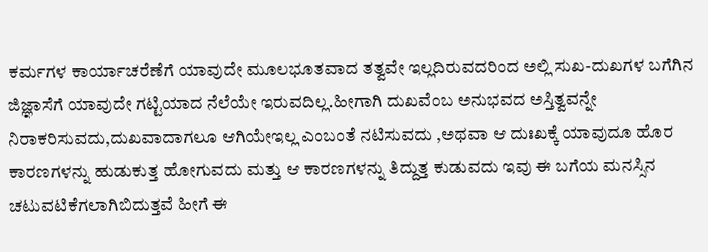ಕರ್ಮಗಳ ಕಾರ್ಯಾಚರೆಣೆಗೆ ಯಾವುದೇ ಮೂಲಭೂತವಾದ ತತ್ವವೇ ಇಲ್ಲದಿರುವದರಿಂದ ಅಲ್ಲಿ ಸುಖ-ದುಖಗಳ ಬಗೆಗಿನ ಜಿಜ್ಞಾಸೆಗೆ ಯಾವುದೇ ಗಟ್ಟಿಯಾದ ನೆಲೆಯೇ ಇರುವದಿಲ್ಲ.ಹೀಗಾಗಿ ದುಖವೆಂಬ ಅನುಭವದ ಅಸ್ತಿತ್ವವನ್ನೇ ನಿರಾಕರಿಸುವದು,ದುಖವಾದಾಗಲೂ ಆಗಿಯೇಇಲ್ಲ ಎಂಬಂತೆ ನಟಿಸುವದು ,ಅಥವಾ ಆ ದುಃಖಕ್ಕೆ ಯಾವುದೂ ಹೊರ ಕಾರಣಗಳನ್ನು ಹುಡುಕುತ್ತ ಹೋಗುವದು ಮತ್ತು ಆ ಕಾರಣಗಳನ್ನು ತಿದ್ದುತ್ತ ಕುಡುವದು ಇವು ಈ ಬಗೆಯ ಮನಸ್ಸಿನ ಚಟುವಟಿಕೆಗಲಾಗಿಬಿದುತ್ತವೆ ಹೀಗೆ ಈ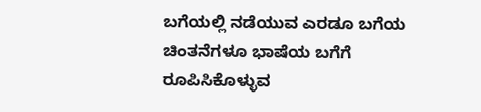ಬಗೆಯಲ್ಲಿ ನಡೆಯುವ ಎರಡೂ ಬಗೆಯ ಚಿಂತನೆಗಳೂ ಭಾಷೆಯ ಬಗೆಗೆ ರೂಪಿಸಿಕೊಳ್ಳುವ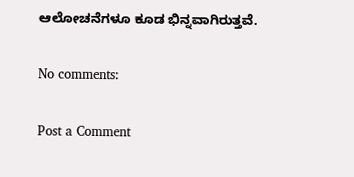ಆಲೋಚನೆಗಳೂ ಕೂಡ ಭಿನ್ನವಾಗಿರುತ್ತವೆ.

No comments:

Post a Comment